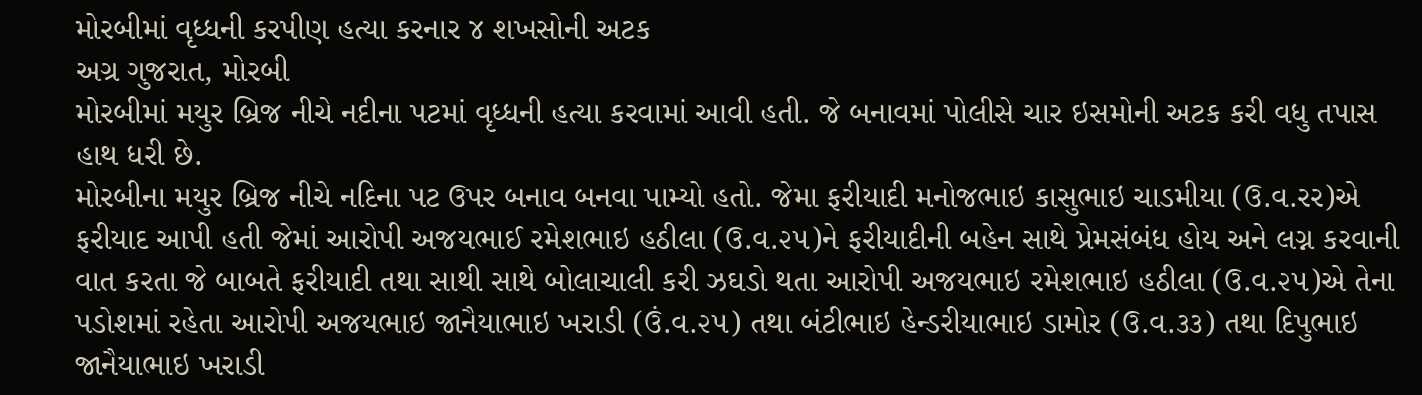મોરબીમાં વૃધ્ધની કરપીણ હત્યા કરનાર ૪ શખસોની અટક
અગ્ર ગુજરાત, મોરબી
મોરબીમાં મયુર બ્રિજ નીચે નદીના પટમાં વૃધ્ધની હત્યા કરવામાં આવી હતી. જે બનાવમાં પોલીસે ચાર ઇસમોની અટક કરી વધુ તપાસ હાથ ધરી છે.
મોરબીના મયુર બ્રિજ નીચે નદિના પટ ઉપર બનાવ બનવા પામ્યો હતો. જેમા ફરીયાદી મનોજભાઇ કાસુભાઇ ચાડમીયા (ઉ.વ.રર)એ ફરીયાદ આપી હતી જેમાં આરોપી અજયભાઈ રમેશભાઇ હઠીલા (ઉ.વ.૨૫)ને ફરીયાદીની બહેન સાથે પ્રેમસંબંધ હોય અને લગ્ન કરવાની વાત કરતા જે બાબતે ફરીયાદી તથા સાથી સાથે બોલાચાલી કરી ઝઘડો થતા આરોપી અજયભાઇ રમેશભાઇ હઠીલા (ઉ.વ.૨૫)એ તેના પડોશમાં રહેતા આરોપી અજયભાઇ જાનૈયાભાઇ ખરાડી (ઉં.વ.૨૫) તથા બંટીભાઇ હેન્ડરીયાભાઇ ડામોર (ઉ.વ.૩૩) તથા દિપુભાઇ જાનૈયાભાઇ ખરાડી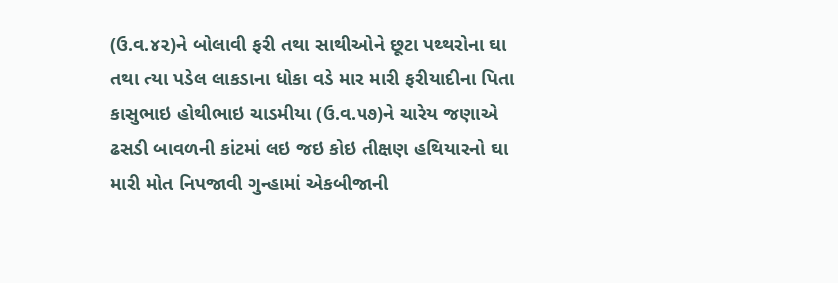(ઉ.વ.૪૨)ને બોલાવી ફરી તથા સાથીઓને છૂટા પથ્થરોના ઘા તથા ત્યા પડેલ લાકડાના ધોકા વડે માર મારી ફરીયાદીના પિતા કાસુભાઇ હોથીભાઇ ચાડમીયા (ઉ.વ.૫૭)ને ચારેય જણાએ ઢસડી બાવળની કાંટમાં લઇ જઇ કોઇ તીક્ષણ હથિયારનો ઘા મારી મોત નિપજાવી ગુન્હામાં એકબીજાની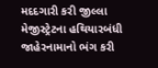મદદગારી કરી જીલ્લા મેજીસ્ટ્રેટના હથિયારબંધી જાહેરનામાનો ભંગ કરી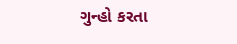ગુન્હો કરતા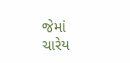જેમાં ચારેય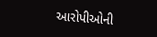આરોપીઓની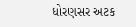ધોરણસર અટક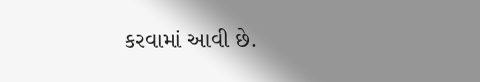કરવામાં આવી છે.